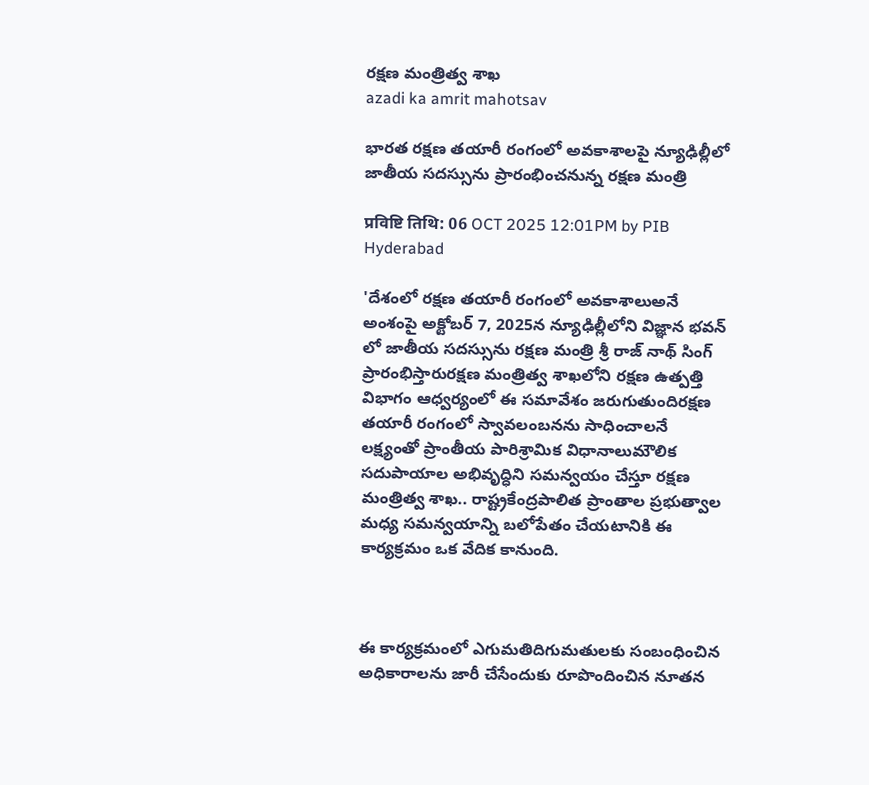రక్ష‌ణ మంత్రిత్వ శాఖ‌
azadi ka amrit mahotsav

భారత రక్షణ తయారీ రంగంలో అవకాశాలపై న్యూఢిల్లీలో జాతీయ సదస్సును ప్రారంభించనున్న రక్షణ మంత్రి

प्रविष्टि तिथि: 06 OCT 2025 12:01PM by PIB Hyderabad

'దేశంలో రక్షణ తయారీ రంగంలో అవకాశాలుఅనే అంశంపై అక్టోబర్ 7, 2025న న్యూఢిల్లీలోని విజ్ఞాన భవన్ లో జాతీయ సదస్సును రక్షణ మంత్రి శ్రీ రాజ్ నాథ్ సింగ్ ప్రారంభిస్తారురక్షణ మంత్రిత్వ శాఖలోని రక్షణ ఉత్పత్తి విభాగం ఆధ్వర్యంలో ఈ సమావేశం జరుగుతుందిరక్షణ తయారీ రంగంలో స్వావలంబనను సాధించాలనే లక్ష్యంతో ప్రాంతీయ పారిశ్రామిక విధానాలుమౌలిక సదుపాయాల అభివృద్ధిని సమన్వయం చేస్తూ రక్షణ మంత్రిత్వ శాఖ.. రాష్ట్రకేంద్రపాలిత ప్రాంతాల ప్రభుత్వాల మధ్య సమన్వయాన్ని బలోపేతం చేయటానికి ఈ కార్యక్రమం ఒక వేదిక కానుంది.



ఈ కార్యక్రమంలో ఎగుమతిదిగుమతులకు సంబంధించిన అధికారాలను జారీ చేసేందుకు రూపొందించిన నూతన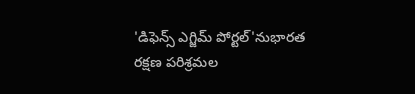'డిఫెన్స్ ఎగ్జిమ్ పోర్టల్'నుభారత రక్షణ పరిశ్రమల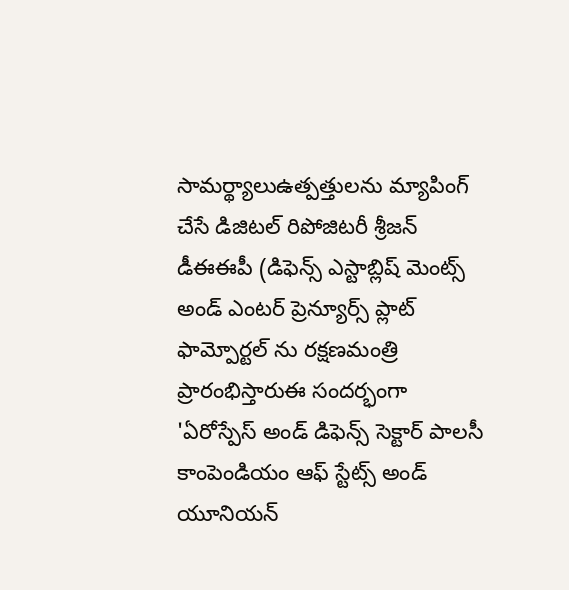సామర్థ్యాలుఉత్పత్తులను మ్యాపింగ్ చేసే డిజిటల్ రిపోజిటరీ శ్రీజన్ డీఈఈపీ (డిఫెన్స్ ఎస్టాబ్లిష్ మెంట్స్ అండ్ ఎంటర్ ప్రెన్యూర్స్ ప్లాట్ ఫామ్పోర్టల్ ను రక్షణమంత్రి ప్రారంభిస్తారుఈ సందర్భంగా 'ఏరోస్పేస్ అండ్ డిఫెన్స్ సెక్టార్ పాలసీ కాంపెండియం ఆఫ్ స్టేట్స్ అండ్ యూనియన్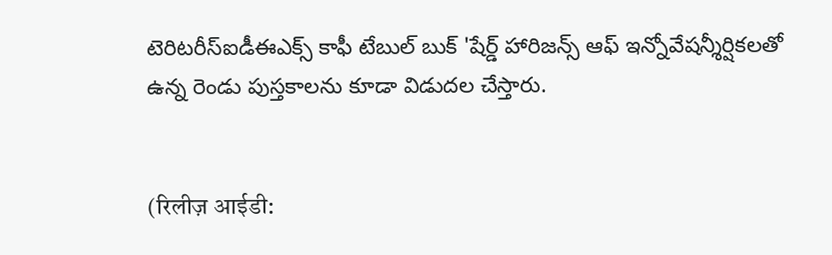టెరిటరీస్ఐడీఈఎక్స్ కాఫీ టేబుల్ బుక్ 'షేర్డ్ హారిజన్స్ ఆఫ్ ఇన్నోవేషన్శీర్షికలతో ఉన్న రెండు పుస్తకాలను కూడా విడుదల చేస్తారు.


(रिलीज़ आईडी: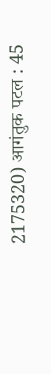2175320) आगंतुक पटल : 45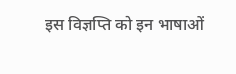इस विज्ञप्ति को इन भाषाओं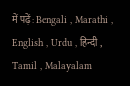में पढ़ें: Bengali , Marathi , English , Urdu , हिन्दी , Tamil , Malayalam